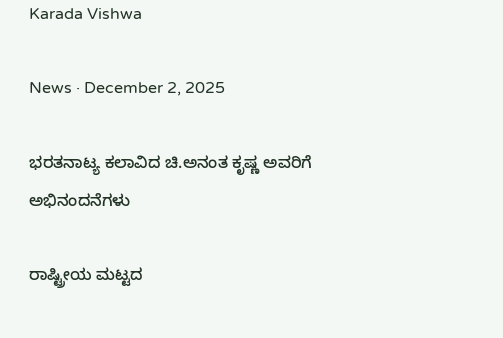Karada Vishwa

News · December 2, 2025

ಭರತನಾಟ್ಯ ಕಲಾವಿದ ಚಿ.ಅನಂತ ಕೃಷ್ಣ ಅವರಿಗೆ ಅಭಿನಂದನೆಗಳು

ರಾಷ್ಟ್ರೀಯ ಮಟ್ಟದ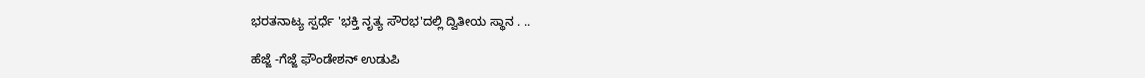ಭರತನಾಟ್ಯ ಸ್ಪರ್ಧೆ 'ಭಕ್ತಿ ನೃತ್ಯ ಸೌರಭ'ದಲ್ಲಿ ದ್ವಿತೀಯ ಸ್ಥಾನ . ..

ಹೆಜ್ಜೆ -ಗೆಜ್ಜೆ ಫೌಂಡೇಶನ್ ಉಡುಪಿ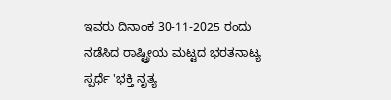ಇವರು ದಿನಾಂಕ 30-11-2025 ರಂದು ನಡೆಸಿದ ರಾಷ್ಟ್ರೀಯ ಮಟ್ಟದ ಭರತನಾಟ್ಯ ಸ್ಪರ್ಧೆ 'ಭಕ್ತಿ ನೃತ್ಯ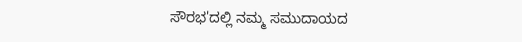ಸೌರಭ'ದಲ್ಲಿ ನಮ್ಮ ಸಮುದಾಯದ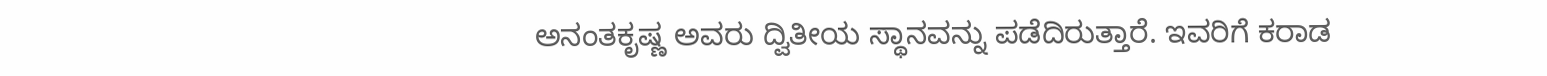ಅನಂತಕೃಷ್ಣ ಅವರು ದ್ವಿತೀಯ ಸ್ಥಾನವನ್ನು ಪಡೆದಿರುತ್ತಾರೆ. ಇವರಿಗೆ ಕರಾಡ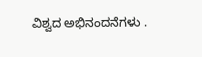ವಿಶ್ವದ ಅಭಿನಂದನೆಗಳು .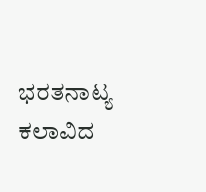ಭರತನಾಟ್ಯ ಕಲಾವಿದ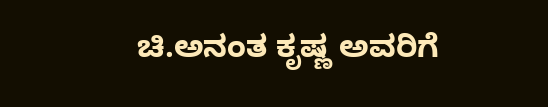ಚಿ.ಅನಂತ ಕೃಷ್ಣ ಅವರಿಗೆ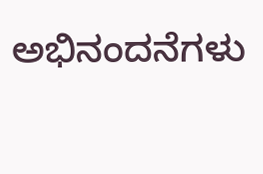ಅಭಿನಂದನೆಗಳು